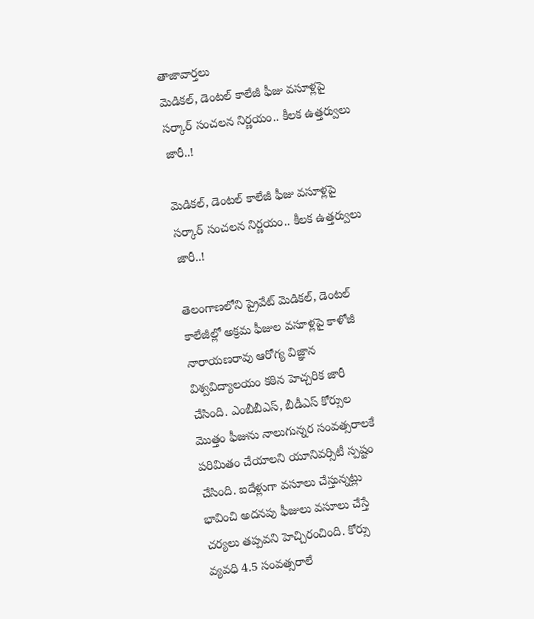తాజావార్తలు
మెడికల్, డెంటల్ కాలేజీ ఫీజు వసూళ్లపై సర్కార్ సంచలన నిర్ణయం.. కీలక ఉత్తర్వులు జారీ..!

మెడికల్, డెంటల్ కాలేజీ ఫీజు వసూళ్లపై సర్కార్ సంచలన నిర్ణయం.. కీలక ఉత్తర్వులు జారీ..!

తెలంగాణలోని ప్రైవేట్ మెడికల్, డెంటల్ కాలేజీల్లో అక్రమ ఫీజుల వసూళ్లపై కాళోజీ నారాయణరావు ఆరోగ్య విజ్ఞాన విశ్వవిద్యాలయం కఠిన హెచ్చరిక జారీ చేసింది. ఎంబీబీఎస్, బీడీఎస్ కోర్సుల మొత్తం ఫీజును నాలుగున్నర సంవత్సరాలకే పరిమితం చేయాలని యూనివర్సిటీ స్పష్టం చేసింది. ఐదేళ్లుగా వసూలు చేస్తున్నట్లు భావించి అదనపు ఫీజులు వసూలు చేస్తే చర్యలు తప్పవని హెచ్చిరంచింది. కోర్సు వ్యవధి 4.5 సంవత్సరాలే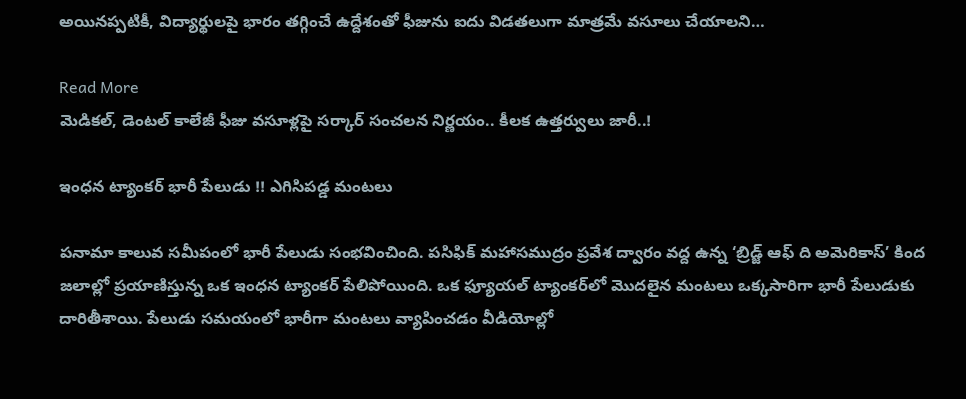అయినప్పటికీ, విద్యార్థులపై భారం తగ్గించే ఉద్దేశంతో ఫీజును ఐదు విడతలుగా మాత్రమే వసూలు చేయాలని…

Read More
మెడికల్, డెంటల్ కాలేజీ ఫీజు వసూళ్లపై సర్కార్ సంచలన నిర్ణయం.. కీలక ఉత్తర్వులు జారీ..!

ఇంధన ట్యాంకర్‌ భారీ పేలుడు !! ఎగిసిపడ్డ మంటలు

పనామా కాలువ సమీపంలో భారీ పేలుడు సంభవించింది. పసిఫిక్ మహాసముద్రం ప్రవేశ ద్వారం వద్ద ఉన్న ‘బ్రిడ్జ్ ఆఫ్ ది అమెరికాస్’ కింద జలాల్లో ప్రయాణిస్తున్న ఒక ఇంధన ట్యాంకర్ పేలిపోయింది. ఒక ఫ్యూయల్ ట్యాంకర్‌లో మొదలైన మంటలు ఒక్కసారిగా భారీ పేలుడుకు దారితీశాయి. పేలుడు సమయంలో భారీగా మంటలు వ్యాపించడం వీడియోల్లో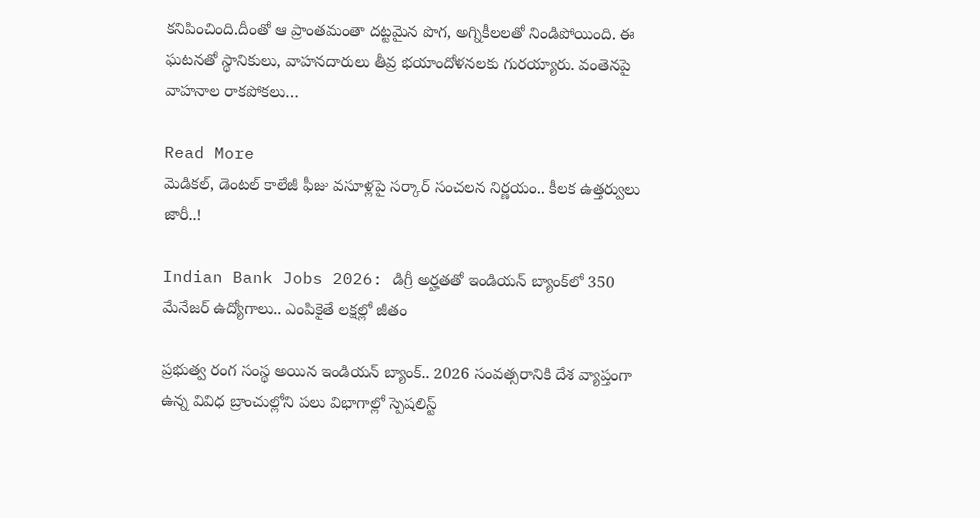కనిపించింది.దీంతో ఆ ప్రాంతమంతా దట్టమైన పొగ, అగ్నికీలలతో నిండిపోయింది. ఈ ఘటనతో స్థానికులు, వాహనదారులు తీవ్ర భయాందోళనలకు గురయ్యారు. వంతెనపై వాహనాల రాకపోకలు…

Read More
మెడికల్, డెంటల్ కాలేజీ ఫీజు వసూళ్లపై సర్కార్ సంచలన నిర్ణయం.. కీలక ఉత్తర్వులు జారీ..!

Indian Bank Jobs 2026: డిగ్రీ అర్హతతో ఇండియన్ బ్యాంక్‌లో 350 మేనేజర్‌ ఉద్యోగాలు.. ఎంపికైతే లక్షల్లో జీతం

ప్రభుత్వ రంగ సంస్థ అయిన ఇండియన్ బ్యాంక్.. 2026 సంవత్సరానికి దేశ వ్యాప్తంగా ఉన్న వివిధ బ్రాంచుల్లోని పలు విభాగాల్లో స్పెషలిస్ట్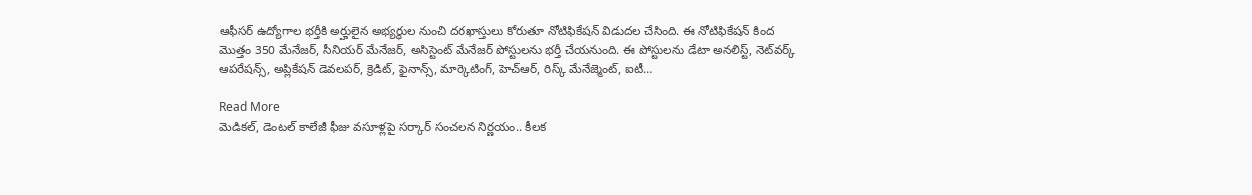ఆఫీసర్ ఉద్యోగాల భర్తీకి అర్హులైన అభ్యర్ధుల నుంచి దరఖాస్తులు కోరుతూ నోటిఫికేషన్‌ విడుదల చేసింది. ఈ నోటిఫికేషన్ కింద మొత్తం 350 మేనేజర్, సీనియర్ మేనేజర్, అసిస్టెంట్ మేనేజర్ పోస్టులను భర్తీ చేయనుంది. ఈ పోస్టులను డేటా అనలిస్ట్, నెట్‌వర్క్ ఆపరేషన్స్, అప్లికేషన్ డెవలపర్, క్రెడిట్, ఫైనాన్స్, మార్కెటింగ్, హెచ్ఆర్, రిస్క్ మేనేజ్మెంట్, ఐటీ…

Read More
మెడికల్, డెంటల్ కాలేజీ ఫీజు వసూళ్లపై సర్కార్ సంచలన నిర్ణయం.. కీలక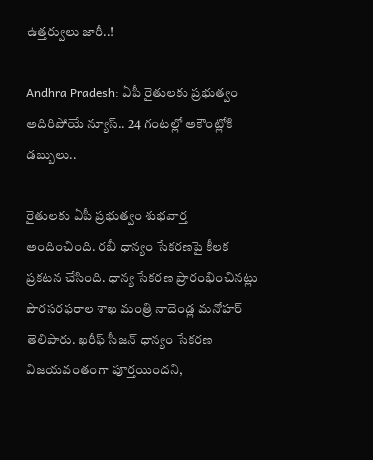ఉత్తర్వులు జారీ..!

Andhra Pradesh: ఏపీ రైతులకు ప్రభుత్వం అదిరిపోయే న్యూస్.. 24 గంటల్లో అకౌంట్లోకి డబ్బులు..

రైతులకు ఏపీ ప్రభుత్వం శుభవార్త అందించింది. రబీ ధాన్యం సేకరణపై కీలక ప్రకటన చేసింది. ధాన్య సేకరణ ప్రారంభించినట్లు పౌరసరఫరాల శాఖ మంత్రి నాదెండ్ల మనోహర్ తెలిపారు. ఖరీఫ్ సీజన్ ధాన్యం సేకరణ విజయవంతంగా పూర్తయిందని,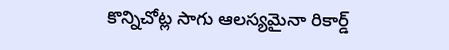కొన్నిచోట్ల సాగు ఆలస్యమైనా రికార్డ్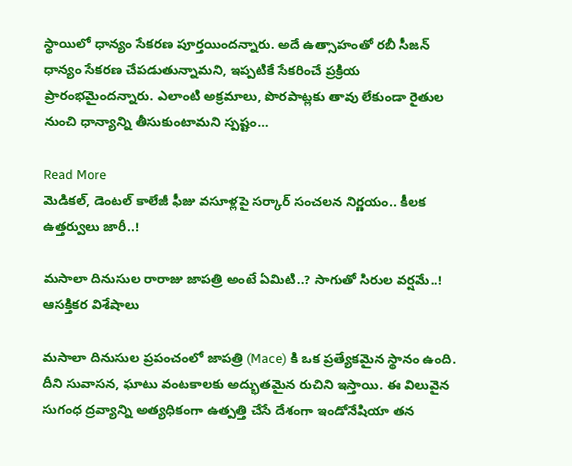స్థాయిలో ధాన్యం సేకరణ పూర్తయిందన్నారు. అదే ఉత్సాహంతో రబీ సీజన్ ధాన్యం సేకరణ చేపడుతున్నామని, ఇప్పటికే సేకరించే ప్రక్రియ ప్రారంభమైందన్నారు. ఎలాంటి అక్రమాలు, పొరపాట్లకు తావు లేకుండా రైతుల నుంచి ధాన్యాన్ని తీసుకుంటామని స్పష్టం…

Read More
మెడికల్, డెంటల్ కాలేజీ ఫీజు వసూళ్లపై సర్కార్ సంచలన నిర్ణయం.. కీలక ఉత్తర్వులు జారీ..!

మసాలా దినుసుల రారాజు జాపత్రి అంటే ఏమిటి..? సాగుతో సిరుల వర్షమే..! ఆసక్తికర విశేషాలు

మసాలా దినుసుల ప్రపంచంలో జాపత్రి (Mace) కి ఒక ప్రత్యేకమైన స్థానం ఉంది. దీని సువాసన, ఘాటు వంటకాలకు అద్భుతమైన రుచిని ఇస్తాయి. ఈ విలువైన సుగంధ ద్రవ్యాన్ని అత్యధికంగా ఉత్పత్తి చేసే దేశంగా ఇండోనేషియా తన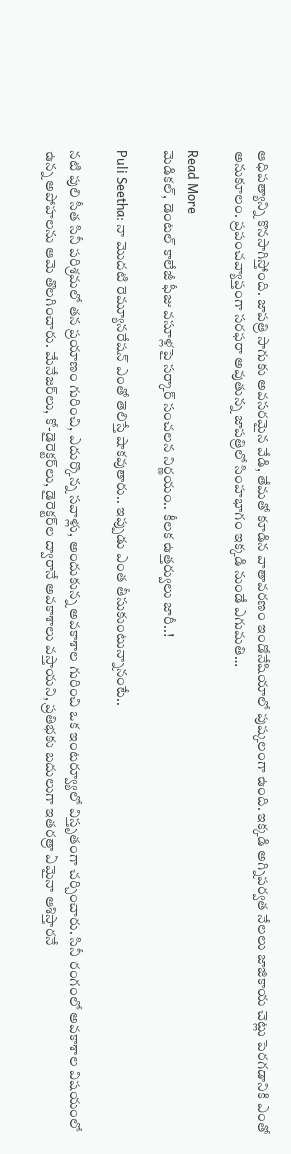ఆధిపత్యాన్ని కొనసాగిస్తోంది. జాపత్రి సాగుకు అవసరమైన వేడి, తేమతో కూడిన వాతావరణం ఇండోనేషియాలో పుష్కలంగా ఉంది. ఇక్కడి అగ్నిపర్వత నేలలు జాజికాయ చెట్లు పెరగడానికి ఎంతో అనుకూలం. ప్రపంచవ్యాప్తంగా సరఫరా అవుతున్న జాపత్రిలో సింహభాగం ఇక్కడి నుండే ఎగుమతి…

Read More
మెడికల్, డెంటల్ కాలేజీ ఫీజు వసూళ్లపై సర్కార్ సంచలన నిర్ణయం.. కీలక ఉత్తర్వులు జారీ..!

Puli Seetha: నా మొదటి రెమ్యూనరేషన్ ఎంతో తెలిస్తే షాకవుతారు.. ఇప్పుడు ఎంత తీసుకుంటున్నానంటే..

నటి పులి సీత సినీ పరిశ్రమలో తన ప్రయాణం గురించి, ఎదుర్కొన్న సవాళ్లు, అందుకున్న అవకాశాల గురించి ఒక ఇంటర్వ్యూలో విస్తృతంగా చర్చించారు. సినీ రంగంలో అవకాశాల విషయంలో ఉన్న అపోహలను ఆమె తొలగించారు. మేనేజర్‌లు, కో-డైరెక్టర్‌లు, డైరెక్టర్‌ల ద్వారానే అవకాశాలు వస్తాయని, ప్రతిభకు బదులుగా ఇతరత్రా ఏమైనా ఆశిస్తారనే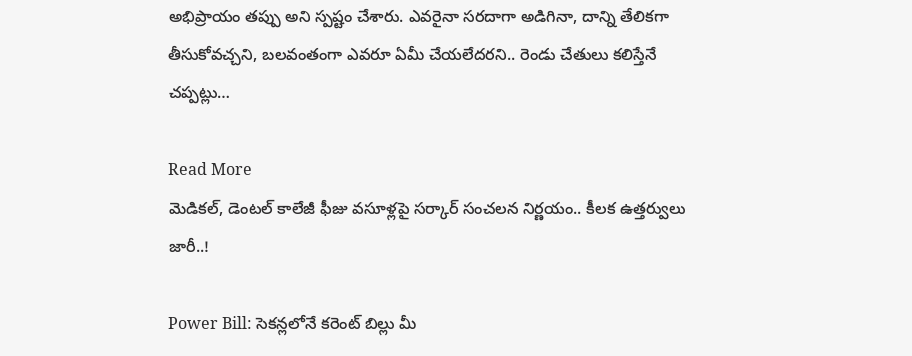అభిప్రాయం తప్పు అని స్పష్టం చేశారు. ఎవరైనా సరదాగా అడిగినా, దాన్ని తేలికగా తీసుకోవచ్చని, బలవంతంగా ఎవరూ ఏమీ చేయలేదరని.. రెండు చేతులు కలిస్తేనే చప్పట్లు…

Read More
మెడికల్, డెంటల్ కాలేజీ ఫీజు వసూళ్లపై సర్కార్ సంచలన నిర్ణయం.. కీలక ఉత్తర్వులు జారీ..!

Power Bill: సెకన్లలోనే కరెంట్ బిల్లు మీ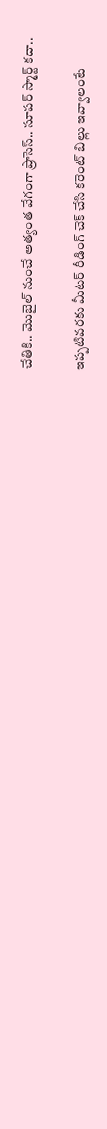చేతికి.. మొబైల్ నుంచే అత్యంత వేగంగా ప్రాసెస్.. సూపర్ స్మార్ట్ కదా..

ఇప్పటివరకు మీటర్ రీడింగ్ చెక్ చేసి కరెంట్ బిల్లు ఇవ్వాలంటే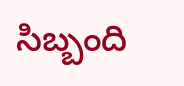సిబ్బంది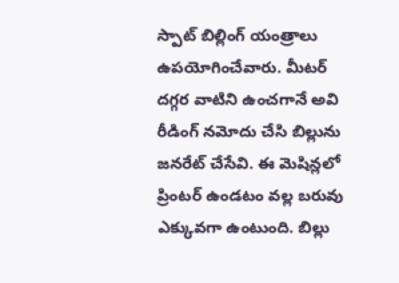స్పాట్ బిల్లింగ్ యంత్రాలు ఉపయోగించేవారు. మీటర్ దగ్గర వాటిని ఉంచగానే అవి రీడింగ్ నమోదు చేసి బిల్లును జనరేట్ చేసేవి. ఈ మెషిన్లలో ప్రింటర్ ఉండటం వల్ల బరువు ఎక్కువగా ఉంటుంది. బిల్లు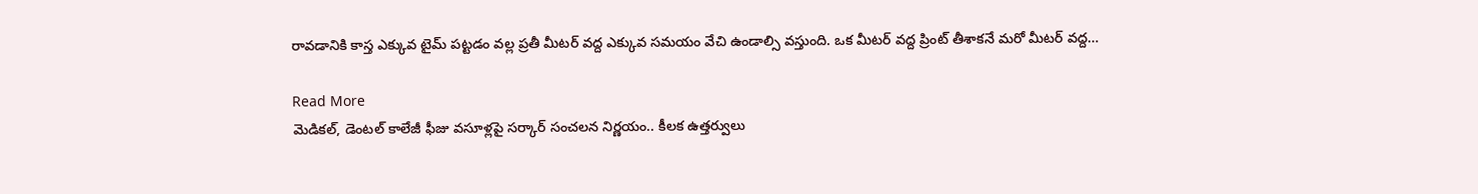రావడానికి కాస్త ఎక్కువ టైమ్ పట్టడం వల్ల ప్రతీ మీటర్ వద్ద ఎక్కువ సమయం వేచి ఉండాల్సి వస్తుంది. ఒక మీటర్ వద్ద ప్రింట్ తీశాకనే మరో మీటర్ వద్ద…

Read More
మెడికల్, డెంటల్ కాలేజీ ఫీజు వసూళ్లపై సర్కార్ సంచలన నిర్ణయం.. కీలక ఉత్తర్వులు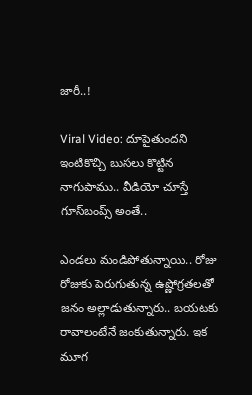జారీ..!

Viral Video: దూపైతుందని ఇంటికొచ్చి బుసలు కొట్టిన నాగుపాము.. వీడియో చూస్తే గూస్‌బంప్స్ అంతే..

ఎండలు మండిపోతున్నాయి.. రోజు రోజుకు పెరుగుతున్న ఉష్ణోగ్రతలతో జనం అల్లాడుతున్నారు.. బయటకు రావాలంటేనే జంకుతున్నారు. ఇక మూగ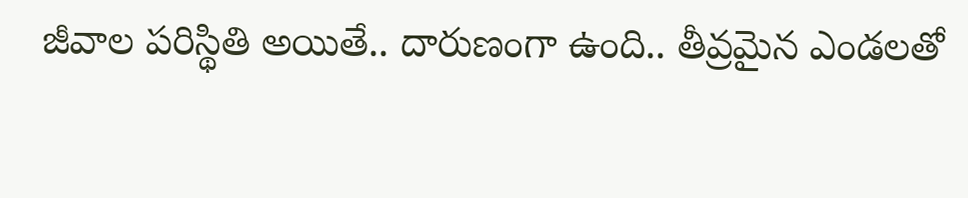జీవాల పరిస్థితి అయితే.. దారుణంగా ఉంది.. తీవ్రమైన ఎండలతో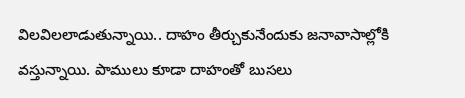విలవిలలాడుతున్నాయి.. దాహం తీర్చుకునేందుకు జనావాసాల్లోకి వస్తున్నాయి. పాములు కూడా దాహంతో బుసలు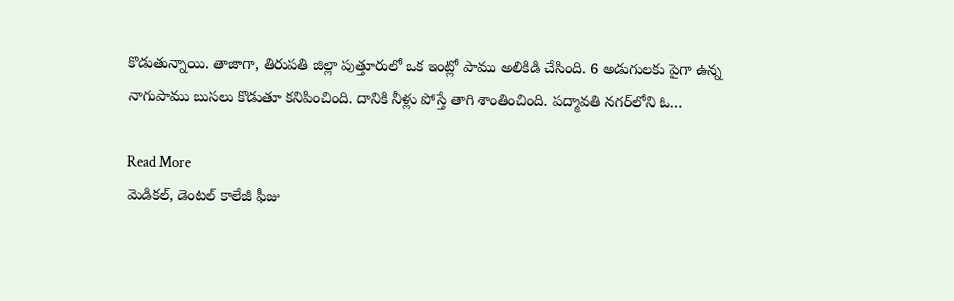కొడుతున్నాయి. తాజాగా, తిరుపతి జిల్లా పుత్తూరులో ఒక ఇంట్లో పాము అలికిడి చేసింది. 6 అడుగులకు పైగా ఉన్న నాగుపాము బుసలు కొడుతూ కనిపించింది. దానికి నీళ్లు పోస్తే తాగి శాంతించింది. పద్మావతి నగర్‌లోని ఓ…

Read More
మెడికల్, డెంటల్ కాలేజీ ఫీజు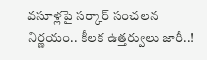వసూళ్లపై సర్కార్ సంచలన నిర్ణయం.. కీలక ఉత్తర్వులు జారీ..!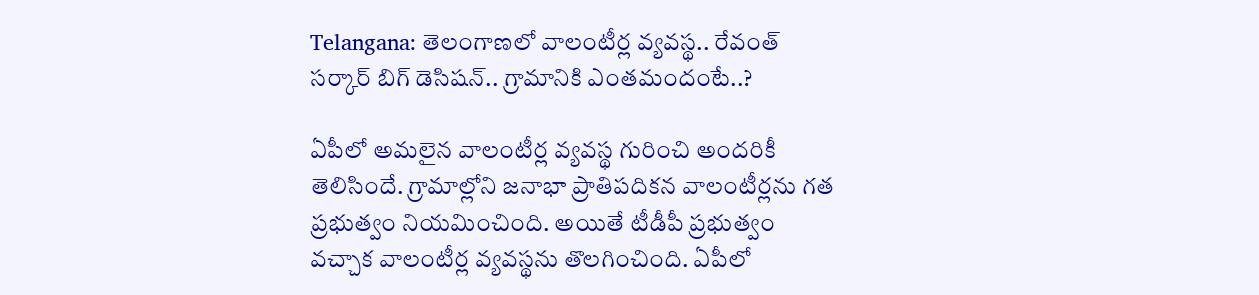Telangana: తెలంగాణలో వాలంటీర్ల వ్యవస్థ.. రేవంత్ సర్కార్ బిగ్ డెసిషన్.. గ్రామానికి ఎంతమందంటే..?

ఏపీలో అమలైన వాలంటీర్ల వ్యవస్థ గురించి అందరికీ తెలిసిందే. గ్రామాల్లోని జనాభా ప్రాతిపదికన వాలంటీర్లను గత ప్రభుత్వం నియమించింది. అయితే టీడీపీ ప్రభుత్వం వచ్చాక వాలంటీర్ల వ్యవస్థను తొలగించింది. ఏపీలో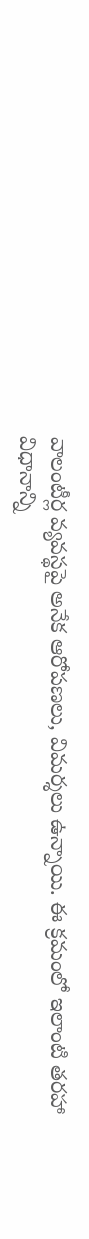వాలంటీర్ల వ్యవస్థపై అనేక ఆరోపణలు, విమర్శలు ఉన్నాయి. ఈ క్రమంలో ఇలాంటి తరహా విధానాన్ని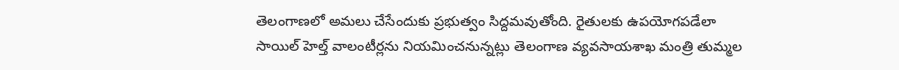తెలంగాణలో అమలు చేసేందుకు ప్రభుత్వం సిద్దమవుతోంది. రైతులకు ఉపయోగపడేలా సాయిల్ హెల్త్ వాలంటీర్లను నియమించనున్నట్లు తెలంగాణ వ్యవసాయశాఖ మంత్రి తుమ్మల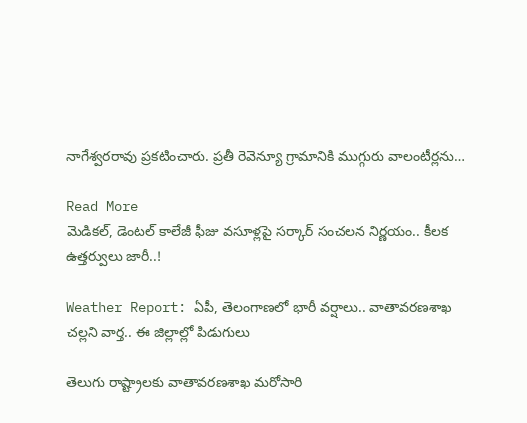నాగేశ్వరరావు ప్రకటించారు. ప్రతీ రెవెన్యూ గ్రామానికి ముగ్గురు వాలంటీర్లను…

Read More
మెడికల్, డెంటల్ కాలేజీ ఫీజు వసూళ్లపై సర్కార్ సంచలన నిర్ణయం.. కీలక ఉత్తర్వులు జారీ..!

Weather Report: ఏపీ, తెలంగాణలో భారీ వర్షాలు.. వాతావరణశాఖ చల్లని వార్త.. ఈ జిల్లాల్లో పిడుగులు

తెలుగు రాష్ట్రాలకు వాతావరణశాఖ మరోసారి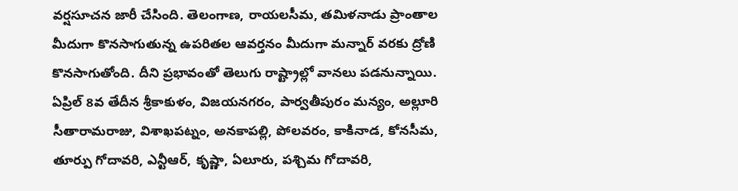వర్షసూచన జారీ చేసింది. తెలంగాణ, రాయలసీమ, తమిళనాడు ప్రాంతాల మీదుగా కొనసాగుతున్న ఉపరితల ఆవర్తనం మీదుగా మన్నార్ వరకు ద్రోణి కొనసాగుతోంది. దీని ప్రభావంతో తెలుగు రాష్ట్రాల్లో వానలు పడనున్నాయి. ఏప్రిల్ 8వ తేదీన శ్రీకాకుళం, విజయనగరం, పార్వతీపురం మన్యం, అల్లూరి సీతారామరాజు, విశాఖపట్నం, అనకాపల్లి, పోలవరం, కాకినాడ, కోనసీమ, తూర్పు గోదావరి, ఎన్టీఆర్, కృష్ణా, ఏలూరు, పశ్చిమ గోదావరి,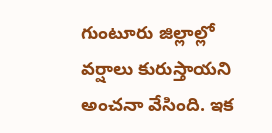గుంటూరు జిల్లాల్లో వర్షాలు కురుస్తాయని అంచనా వేసింది. ఇక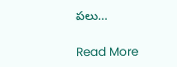పలు…

Read More